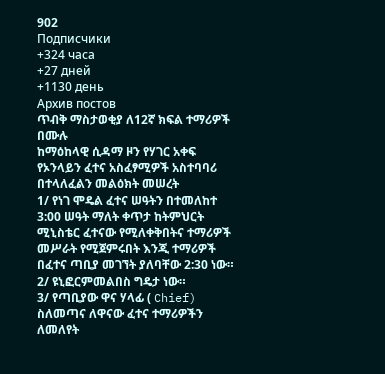902
Подписчики
+324 часа
+27 дней
+1130 день
Архив постов
ጥብቅ ማስታወቂያ ለ12ኛ ክፍል ተማሪዎች በሙሉ
ከማዕከላዊ ሲዳማ ዞን የሃገር አቀፍ የኦንላይን ፈተና አስፈፃሚዎች አስተባባሪ በተላለፈልን መልዕክት መሠረት
1/ የነገ ሞዴል ፈተና ሠዓትን በተመለከተ 3:00 ሠዓት ማለት ቀጥታ ከትምህርት ሚኒስቴር ፈተናው የሚለቀቅበትና ተማሪዎች መሥራት የሚጀምሩበት እንጂ ተማሪዎች በፈተና ጣቢያ መገኘት ያለባቸው 2:30 ነው።
2/ ዩኒፎርምመልበስ ግዴታ ነው።
3/ የጣቢያው ዋና ሃላፊ ( Chief)
ስለመጣና ለዋናው ፈተና ተማሪዎችን ለመለየት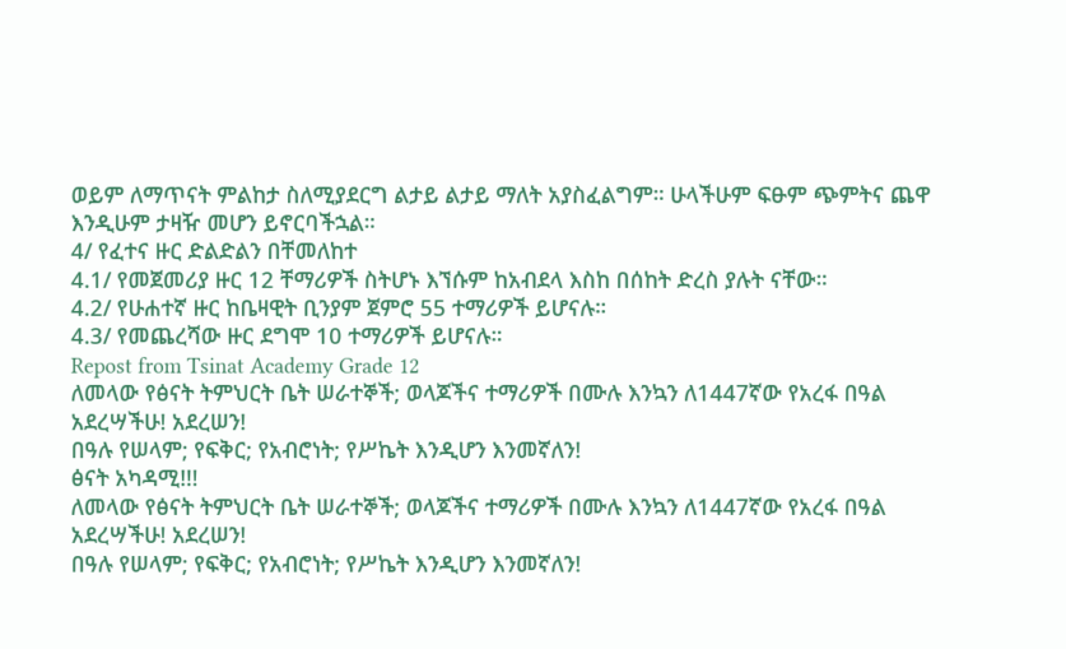ወይም ለማጥናት ምልከታ ስለሚያደርግ ልታይ ልታይ ማለት አያስፈልግም። ሁላችሁም ፍፁም ጭምትና ጨዋ እንዲሁም ታዛዥ መሆን ይኖርባችኋል።
4/ የፈተና ዙር ድልድልን በቸመለከተ
4.1/ የመጀመሪያ ዙር 12 ቸማሪዎች ስትሆኑ እኘሱም ከአብደላ እስከ በሰከት ድረስ ያሉት ናቸው።
4.2/ የሁሐተኛ ዙር ከቤዛዊት ቢንያም ጀምሮ 55 ተማሪዎች ይሆናሉ።
4.3/ የመጨረሻው ዙር ደግሞ 10 ተማሪዎች ይሆናሉ።
Repost from Tsinat Academy Grade 12
ለመላው የፅናት ትምህርት ቤት ሠራተኞች; ወላጆችና ተማሪዎች በሙሉ እንኳን ለ1447ኛው የአረፋ በዓል አደረሣችሁ! አደረሠን!
በዓሉ የሠላም; የፍቅር; የአብሮነት; የሥኬት እንዲሆን እንመኛለን!
ፅናት አካዳሚ!!!
ለመላው የፅናት ትምህርት ቤት ሠራተኞች; ወላጆችና ተማሪዎች በሙሉ እንኳን ለ1447ኛው የአረፋ በዓል አደረሣችሁ! አደረሠን!
በዓሉ የሠላም; የፍቅር; የአብሮነት; የሥኬት እንዲሆን እንመኛለን!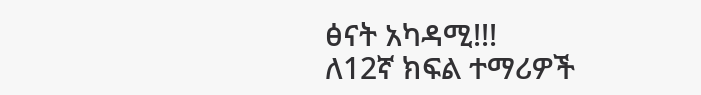ፅናት አካዳሚ!!!
ለ12ኛ ክፍል ተማሪዎች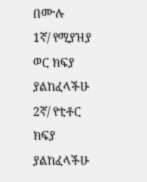በሙሉ
1ኛ/ የሚያዝያ ወር ክፍያ ያልከፈላችሁ
2ኛ/ የቲቶር ክፍያ ያልከፈላችሁ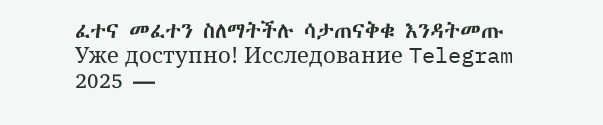ፈተና መፈተን ስለማትችሉ ሳታጠናቅቁ እንዳትመጡ
Уже доступно! Исследование Telegram 2025 —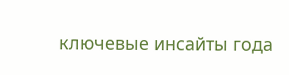ключевые инсайты года